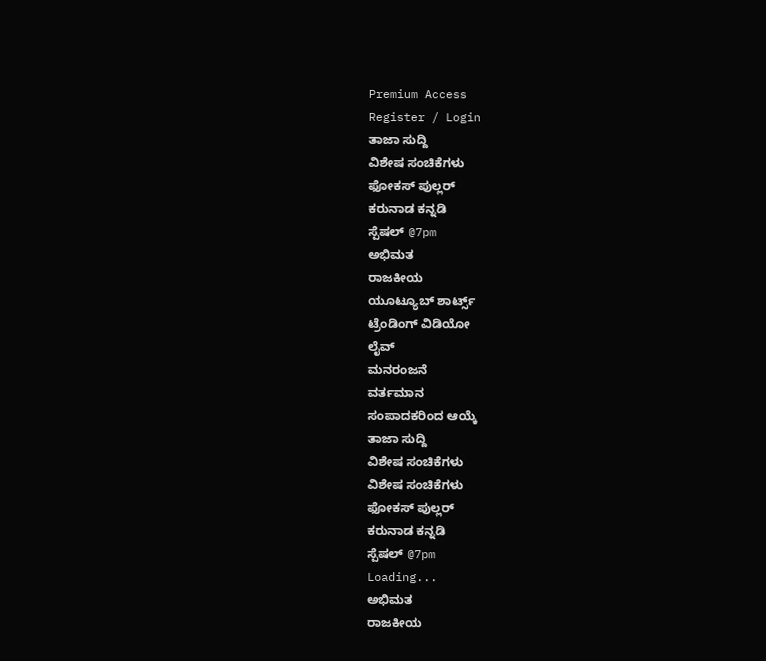Premium Access
Register / Login
ತಾಜಾ ಸುದ್ದಿ
ವಿಶೇಷ ಸಂಚಿಕೆಗಳು
ಫೋಕಸ್ ಪುಲ್ಲರ್
ಕರುನಾಡ ಕನ್ನಡಿ
ಸ್ಪೆಷಲ್ @7pm
ಅಭಿಮತ
ರಾಜಕೀಯ
ಯೂಟ್ಯೂಬ್ ಶಾರ್ಟ್ಸ್
ಟ್ರೆಂಡಿಂಗ್ ವಿಡಿಯೋ
ಲೈವ್
ಮನರಂಜನೆ
ವರ್ತಮಾನ
ಸಂಪಾದಕರಿಂದ ಆಯ್ಕೆ
ತಾಜಾ ಸುದ್ದಿ
ವಿಶೇಷ ಸಂಚಿಕೆಗಳು
ವಿಶೇಷ ಸಂಚಿಕೆಗಳು
ಫೋಕಸ್ ಪುಲ್ಲರ್
ಕರುನಾಡ ಕನ್ನಡಿ
ಸ್ಪೆಷಲ್ @7pm
Loading...
ಅಭಿಮತ
ರಾಜಕೀಯ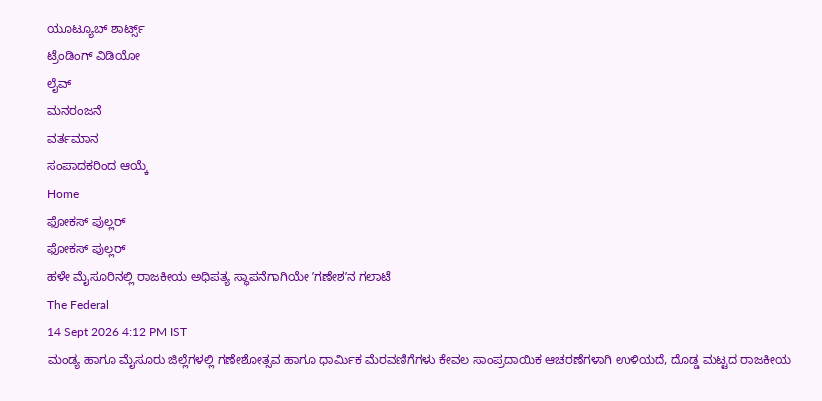ಯೂಟ್ಯೂಬ್ ಶಾರ್ಟ್ಸ್
ಟ್ರೆಂಡಿಂಗ್ ವಿಡಿಯೋ
ಲೈವ್
ಮನರಂಜನೆ
ವರ್ತಮಾನ
ಸಂಪಾದಕರಿಂದ ಆಯ್ಕೆ
Home
ಫೋಕಸ್ ಪುಲ್ಲರ್
ಫೋಕಸ್ ಪುಲ್ಲರ್
ಹಳೇ ಮೈಸೂರಿನಲ್ಲಿ ರಾಜಕೀಯ ಅಧಿಪತ್ಯ ಸ್ಥಾಪನೆಗಾಗಿಯೇ ʼಗಣೇಶʼನ ಗಲಾಟೆ
The Federal
14 Sept 2026 4:12 PM IST
ಮಂಡ್ಯ ಹಾಗೂ ಮೈಸೂರು ಜಿಲ್ಲೆಗಳಲ್ಲಿ ಗಣೇಶೋತ್ಸವ ಹಾಗೂ ಧಾರ್ಮಿಕ ಮೆರವಣಿಗೆಗಳು ಕೇವಲ ಸಾಂಪ್ರದಾಯಿಕ ಆಚರಣೆಗಳಾಗಿ ಉಳಿಯದೆ, ದೊಡ್ಡ ಮಟ್ಟದ ರಾಜಕೀಯ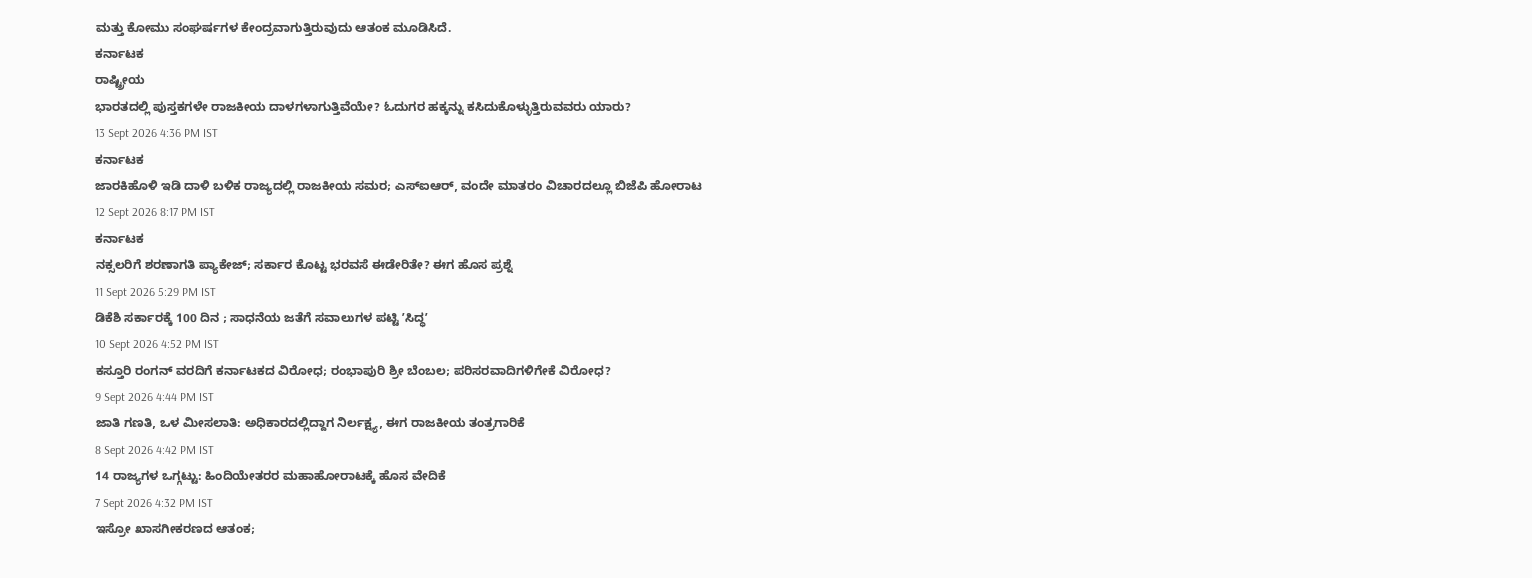ಮತ್ತು ಕೋಮು ಸಂಘರ್ಷಗಳ ಕೇಂದ್ರವಾಗುತ್ತಿರುವುದು ಆತಂಕ ಮೂಡಿಸಿದೆ.
ಕರ್ನಾಟಕ
ರಾಷ್ಟ್ರೀಯ
ಭಾರತದಲ್ಲಿ ಪುಸ್ತಕಗಳೇ ರಾಜಕೀಯ ದಾಳಗಳಾಗುತ್ತಿವೆಯೇ? ಓದುಗರ ಹಕ್ಕನ್ನು ಕಸಿದುಕೊಳ್ಳುತ್ತಿರುವವರು ಯಾರು?
13 Sept 2026 4:36 PM IST
ಕರ್ನಾಟಕ
ಜಾರಕಿಹೊಳಿ ಇಡಿ ದಾಳಿ ಬಳಿಕ ರಾಜ್ಯದಲ್ಲಿ ರಾಜಕೀಯ ಸಮರ; ಎಸ್ಐಆರ್, ವಂದೇ ಮಾತರಂ ವಿಚಾರದಲ್ಲೂ ಬಿಜೆಪಿ ಹೋರಾಟ
12 Sept 2026 8:17 PM IST
ಕರ್ನಾಟಕ
ನಕ್ಸಲರಿಗೆ ಶರಣಾಗತಿ ಪ್ಯಾಕೇಜ್; ಸರ್ಕಾರ ಕೊಟ್ಟ ಭರವಸೆ ಈಡೇರಿತೇ? ಈಗ ಹೊಸ ಪ್ರಶ್ನೆ
11 Sept 2026 5:29 PM IST
ಡಿಕೆಶಿ ಸರ್ಕಾರಕ್ಕೆ 100 ದಿನ ; ಸಾಧನೆಯ ಜತೆಗೆ ಸವಾಲುಗಳ ಪಟ್ಟಿ ʼಸಿದ್ಧʼ
10 Sept 2026 4:52 PM IST
ಕಸ್ತೂರಿ ರಂಗನ್ ವರದಿಗೆ ಕರ್ನಾಟಕದ ವಿರೋಧ; ರಂಭಾಪುರಿ ಶ್ರೀ ಬೆಂಬಲ; ಪರಿಸರವಾದಿಗಳಿಗೇಕೆ ವಿರೋಧ?
9 Sept 2026 4:44 PM IST
ಜಾತಿ ಗಣತಿ, ಒಳ ಮೀಸಲಾತಿ: ಅಧಿಕಾರದಲ್ಲಿದ್ದಾಗ ನಿರ್ಲಕ್ಷ್ಯ, ಈಗ ರಾಜಕೀಯ ತಂತ್ರಗಾರಿಕೆ
8 Sept 2026 4:42 PM IST
14 ರಾಜ್ಯಗಳ ಒಗ್ಗಟ್ಟು: ಹಿಂದಿಯೇತರರ ಮಹಾಹೋರಾಟಕ್ಕೆ ಹೊಸ ವೇದಿಕೆ
7 Sept 2026 4:32 PM IST
ಇಸ್ರೋ ಖಾಸಗೀಕರಣದ ಆತಂಕ;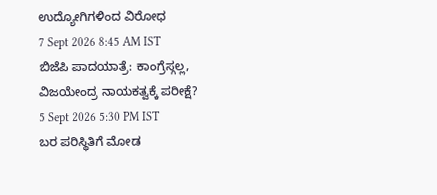ಉದ್ಯೋಗಿಗಳಿಂದ ವಿರೋಧ
7 Sept 2026 8:45 AM IST
ಬಿಜೆಪಿ ಪಾದಯಾತ್ರೆ: ಕಾಂಗ್ರೆಸ್ಗಲ್ಲ, ವಿಜಯೇಂದ್ರ ನಾಯಕತ್ವಕ್ಕೆ ಪರೀಕ್ಷೆ?
5 Sept 2026 5:30 PM IST
ಬರ ಪರಿಸ್ಥಿತಿಗೆ ಮೋಡ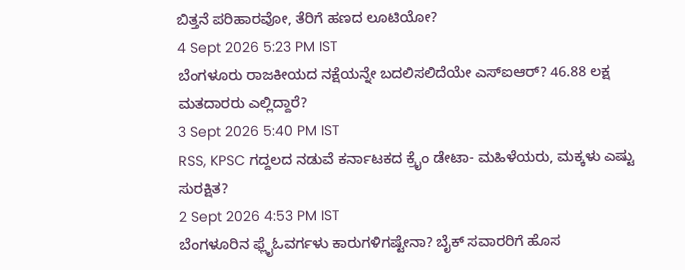ಬಿತ್ತನೆ ಪರಿಹಾರವೋ, ತೆರಿಗೆ ಹಣದ ಲೂಟಿಯೋ?
4 Sept 2026 5:23 PM IST
ಬೆಂಗಳೂರು ರಾಜಕೀಯದ ನಕ್ಷೆಯನ್ನೇ ಬದಲಿಸಲಿದೆಯೇ ಎಸ್ಐಆರ್? 46.88 ಲಕ್ಷ ಮತದಾರರು ಎಲ್ಲಿದ್ದಾರೆ?
3 Sept 2026 5:40 PM IST
RSS, KPSC ಗದ್ದಲದ ನಡುವೆ ಕರ್ನಾಟಕದ ಕ್ರೈಂ ಡೇಟಾ- ಮಹಿಳೆಯರು, ಮಕ್ಕಳು ಎಷ್ಟು ಸುರಕ್ಷಿತ?
2 Sept 2026 4:53 PM IST
ಬೆಂಗಳೂರಿನ ಫ್ಲೈಓವರ್ಗಳು ಕಾರುಗಳಿಗಷ್ಟೇನಾ? ಬೈಕ್ ಸವಾರರಿಗೆ ಹೊಸ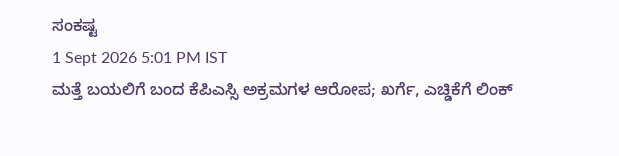ಸಂಕಷ್ಟ
1 Sept 2026 5:01 PM IST
ಮತ್ತೆ ಬಯಲಿಗೆ ಬಂದ ಕೆಪಿಎಸ್ಸಿ ಅಕ್ರಮಗಳ ಆರೋಪ; ಖರ್ಗೆ, ಎಚ್ಡಿಕೆಗೆ ಲಿಂಕ್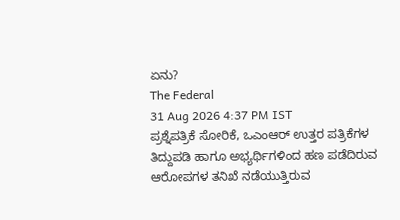ಏನು?
The Federal
31 Aug 2026 4:37 PM IST
ಪ್ರಶ್ನೆಪತ್ರಿಕೆ ಸೋರಿಕೆ, ಒಎಂಆರ್ ಉತ್ತರ ಪತ್ರಿಕೆಗಳ ತಿದ್ದುಪಡಿ ಹಾಗೂ ಅಭ್ಯರ್ಥಿಗಳಿಂದ ಹಣ ಪಡೆದಿರುವ ಆರೋಪಗಳ ತನಿಖೆ ನಡೆಯುತ್ತಿರುವ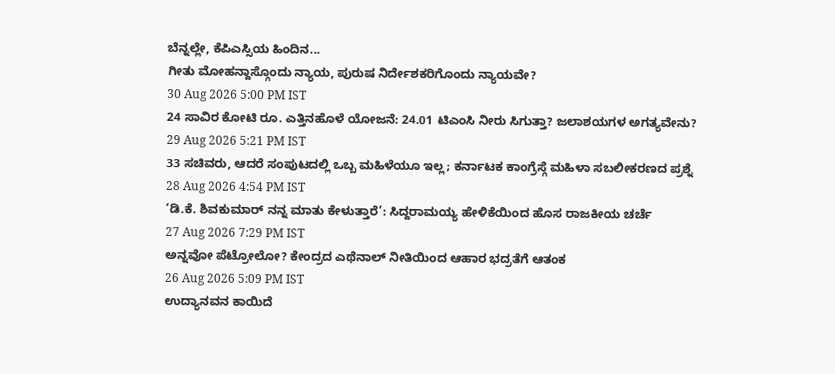ಬೆನ್ನಲ್ಲೇ, ಕೆಪಿಎಸ್ಸಿಯ ಹಿಂದಿನ...
ಗೀತು ಮೋಹನ್ದಾಸ್ಗೊಂದು ನ್ಯಾಯ, ಪುರುಷ ನಿರ್ದೇಶಕರಿಗೊಂದು ನ್ಯಾಯವೇ?
30 Aug 2026 5:00 PM IST
24 ಸಾವಿರ ಕೋಟಿ ರೂ. ಎತ್ತಿನಹೊಳೆ ಯೋಜನೆ: 24.01 ಟಿಎಂಸಿ ನೀರು ಸಿಗುತ್ತಾ? ಜಲಾಶಯಗಳ ಅಗತ್ಯವೇನು?
29 Aug 2026 5:21 PM IST
33 ಸಚಿವರು, ಆದರೆ ಸಂಪುಟದಲ್ಲಿ ಒಬ್ಬ ಮಹಿಳೆಯೂ ಇಲ್ಲ; ಕರ್ನಾಟಕ ಕಾಂಗ್ರೆಸ್ಗೆ ಮಹಿಳಾ ಸಬಲೀಕರಣದ ಪ್ರಶ್ನೆ
28 Aug 2026 4:54 PM IST
‘ಡಿ.ಕೆ. ಶಿವಕುಮಾರ್ ನನ್ನ ಮಾತು ಕೇಳುತ್ತಾರೆ’: ಸಿದ್ದರಾಮಯ್ಯ ಹೇಳಿಕೆಯಿಂದ ಹೊಸ ರಾಜಕೀಯ ಚರ್ಚೆ
27 Aug 2026 7:29 PM IST
ಅನ್ನವೋ ಪೆಟ್ರೋಲೋ? ಕೇಂದ್ರದ ಎಥೆನಾಲ್ ನೀತಿಯಿಂದ ಆಹಾರ ಭದ್ರತೆಗೆ ಆತಂಕ
26 Aug 2026 5:09 PM IST
ಉದ್ಯಾನವನ ಕಾಯಿದೆ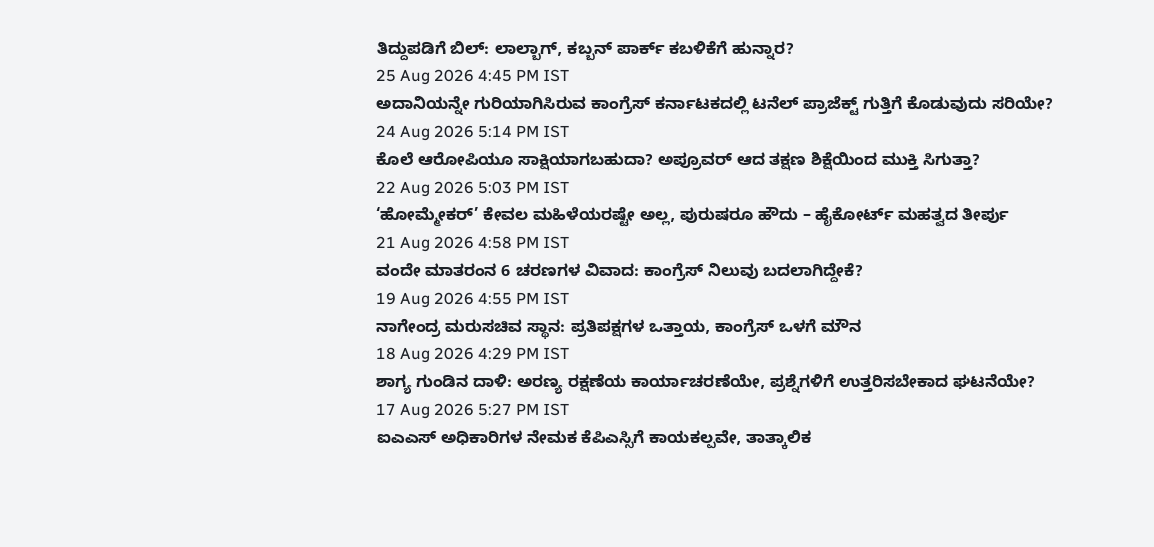ತಿದ್ದುಪಡಿಗೆ ಬಿಲ್: ಲಾಲ್ಬಾಗ್, ಕಬ್ಬನ್ ಪಾರ್ಕ್ ಕಬಳಿಕೆಗೆ ಹುನ್ನಾರ?
25 Aug 2026 4:45 PM IST
ಅದಾನಿಯನ್ನೇ ಗುರಿಯಾಗಿಸಿರುವ ಕಾಂಗ್ರೆಸ್ ಕರ್ನಾಟಕದಲ್ಲಿ ಟನೆಲ್ ಪ್ರಾಜೆಕ್ಟ್ ಗುತ್ತಿಗೆ ಕೊಡುವುದು ಸರಿಯೇ?
24 Aug 2026 5:14 PM IST
ಕೊಲೆ ಆರೋಪಿಯೂ ಸಾಕ್ಷಿಯಾಗಬಹುದಾ? ಅಪ್ರೂವರ್ ಆದ ತಕ್ಷಣ ಶಿಕ್ಷೆಯಿಂದ ಮುಕ್ತಿ ಸಿಗುತ್ತಾ?
22 Aug 2026 5:03 PM IST
‘ಹೋಮ್ಮೇಕರ್’ ಕೇವಲ ಮಹಿಳೆಯರಷ್ಟೇ ಅಲ್ಲ, ಪುರುಷರೂ ಹೌದು – ಹೈಕೋರ್ಟ್ ಮಹತ್ವದ ತೀರ್ಪು
21 Aug 2026 4:58 PM IST
ವಂದೇ ಮಾತರಂನ 6 ಚರಣಗಳ ವಿವಾದ: ಕಾಂಗ್ರೆಸ್ ನಿಲುವು ಬದಲಾಗಿದ್ದೇಕೆ?
19 Aug 2026 4:55 PM IST
ನಾಗೇಂದ್ರ ಮರುಸಚಿವ ಸ್ಥಾನ: ಪ್ರತಿಪಕ್ಷಗಳ ಒತ್ತಾಯ, ಕಾಂಗ್ರೆಸ್ ಒಳಗೆ ಮೌನ
18 Aug 2026 4:29 PM IST
ಶಾಗ್ಯ ಗುಂಡಿನ ದಾಳಿ: ಅರಣ್ಯ ರಕ್ಷಣೆಯ ಕಾರ್ಯಾಚರಣೆಯೇ, ಪ್ರಶ್ನೆಗಳಿಗೆ ಉತ್ತರಿಸಬೇಕಾದ ಘಟನೆಯೇ?
17 Aug 2026 5:27 PM IST
ಐಎಎಸ್ ಅಧಿಕಾರಿಗಳ ನೇಮಕ ಕೆಪಿಎಸ್ಸಿಗೆ ಕಾಯಕಲ್ಪವೇ, ತಾತ್ಕಾಲಿಕ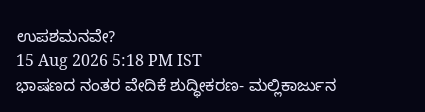ಉಪಶಮನವೇ?
15 Aug 2026 5:18 PM IST
ಭಾಷಣದ ನಂತರ ವೇದಿಕೆ ಶುದ್ಧೀಕರಣ- ಮಲ್ಲಿಕಾರ್ಜುನ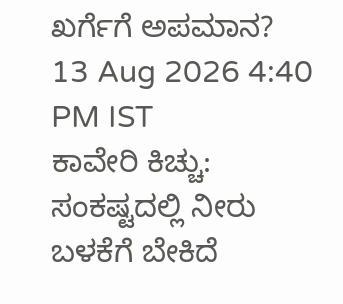ಖರ್ಗೆಗೆ ಅಪಮಾನ?
13 Aug 2026 4:40 PM IST
ಕಾವೇರಿ ಕಿಚ್ಚು: ಸಂಕಷ್ಟದಲ್ಲಿ ನೀರು ಬಳಕೆಗೆ ಬೇಕಿದೆ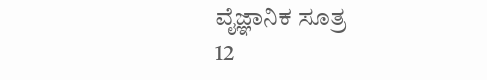ವೈಜ್ಞಾನಿಕ ಸೂತ್ರ
12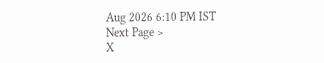Aug 2026 6:10 PM IST
Next Page >
X